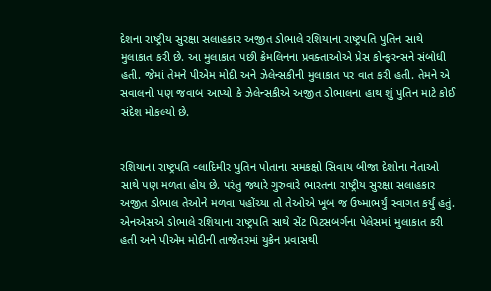દેશના રાષ્ટ્રીય સુરક્ષા સલાહકાર અજીત ડોભાલે રશિયાના રાષ્ટ્રપતિ પુતિન સાથે મુલાકાત કરી છે. આ મુલાકાત પછી ક્રેમલિનના પ્રવક્તાઓએ પ્રેસ કોન્ફરન્સને સંબોધી હતી. જેમાં તેમને પીએમ મોદી અને ઝેલેન્સકીની મુલાકાત પર વાત કરી હતી. તેમને એ સવાલનો પણ જવાબ આપ્યો કે ઝેલેન્સકીએ અજીત ડોભાલના હાથ શું પુતિન માટે કોઈ સંદેશ મોકલ્યો છે.


રશિયાના રાષ્ટ્રપતિ વ્લાદિમીર પુતિન પોતાના સમકક્ષો સિવાય બીજા દેશોના નેતાઓ સાથે પણ મળતા હોય છે. પરંતુ જ્યારે ગુરુવારે ભારતના રાષ્ટ્રીય સુરક્ષા સલાહકાર અજીત ડોભાલ તેઓને મળવા પહોંચ્યા તો તેઓએ ખૂબ જ ઉષ્માભર્યું સ્વાગત કર્યું હતું. એનએસએ ડોભાલે રશિયાના રાષ્ટ્રપતિ સાથે સેંટ પિટસબર્ગના પેલેસમાં મુલાકાત કરી હતી અને પીએમ મોદીની તાજેતરમાં યુક્રેન પ્રવાસથી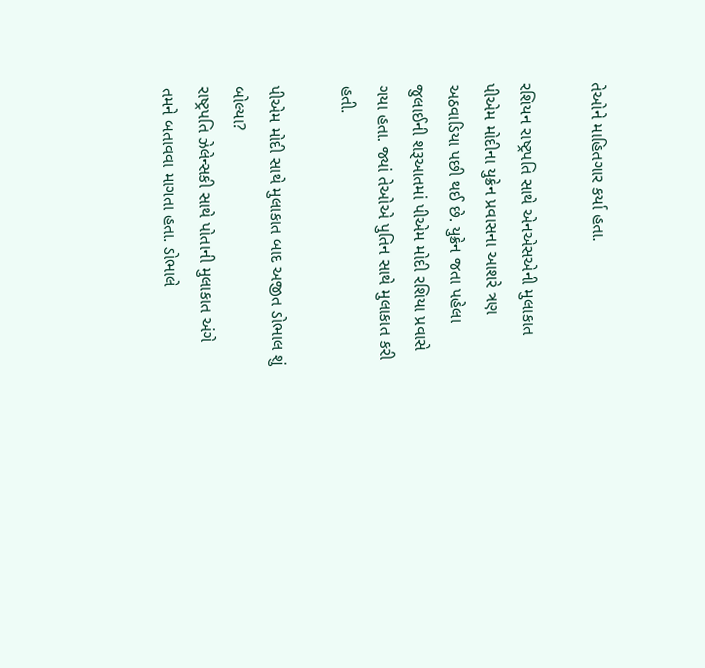તેઓને માહિતગાર કર્યા હતા.

રશિયન રાષ્ટ્રપતિ સાથે એનએસએની મુલાકાત પીએમ મોદીના યુક્રેન પ્રવાસના આશરે ત્રણ અઠવાડિયા પછી થઈ છે. યુક્રેન જતા પહેલા જુલાઈની શરૂઆતમાં પીએમ મોદી રશિયા પ્રવાસે ગયા હતા. જ્યાં તેઓએ પુતિન સાથે મુલાકાત કરી હતી.

પીએમ મોદી સાથે મુલાકાત બાદ અજીત ડોભાલ શું બોલ્યા?
રાષ્ટ્રપતિ ઝેલેન્સકી સાથે પોતાની મુલાકાત અંગે તમને બતાવવા માગતા હતા. ડોભાલે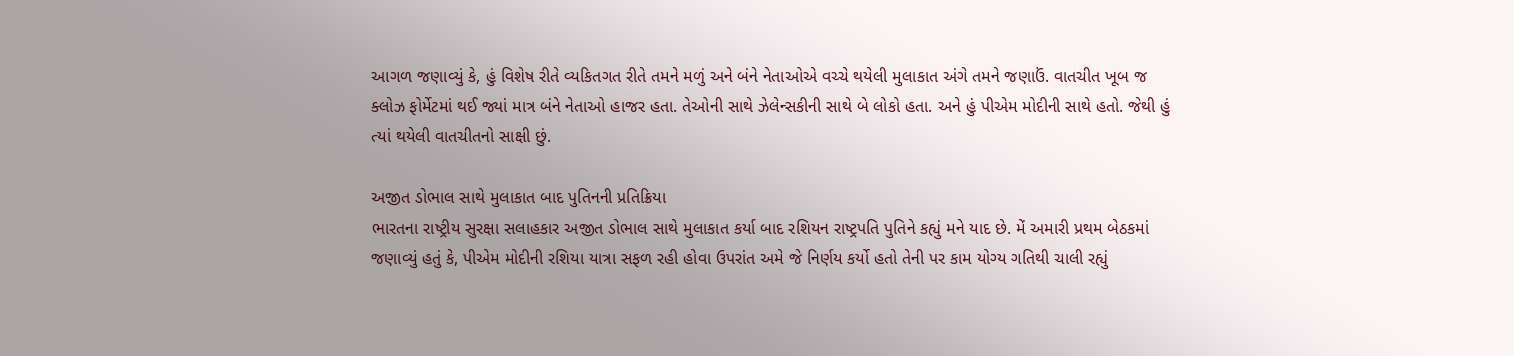આગળ જણાવ્યું કે, હું વિશેષ રીતે વ્યકિતગત રીતે તમને મળું અને બંને નેતાઓએ વચ્ચે થયેલી મુલાકાત અંગે તમને જણાઉં. વાતચીત ખૂબ જ ક્લોઝ ફોર્મેટમાં થઈ જ્યાં માત્ર બંને નેતાઓ હાજર હતા. તેઓની સાથે ઝેલેન્સકીની સાથે બે લોકો હતા. અને હું પીએમ મોદીની સાથે હતો. જેથી હું ત્યાં થયેલી વાતચીતનો સાક્ષી છું.

અજીત ડોભાલ સાથે મુલાકાત બાદ પુતિનની પ્રતિક્રિયા
ભારતના રાષ્ટ્રીય સુરક્ષા સલાહકાર અજીત ડોભાલ સાથે મુલાકાત કર્યા બાદ રશિયન રાષ્ટ્રપતિ પુતિને કહ્યું મને યાદ છે. મેં અમારી પ્રથમ બેઠકમાં જણાવ્યું હતું કે, પીએમ મોદીની રશિયા યાત્રા સફળ રહી હોવા ઉપરાંત અમે જે નિર્ણય કર્યો હતો તેની પર કામ યોગ્ય ગતિથી ચાલી રહ્યું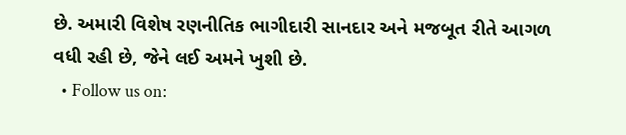છે. અમારી વિશેષ રણનીતિક ભાગીદારી સાનદાર અને મજબૂત રીતે આગળ વધી રહી છે, જેને લઈ અમને ખુશી છે.
  • Follow us on: